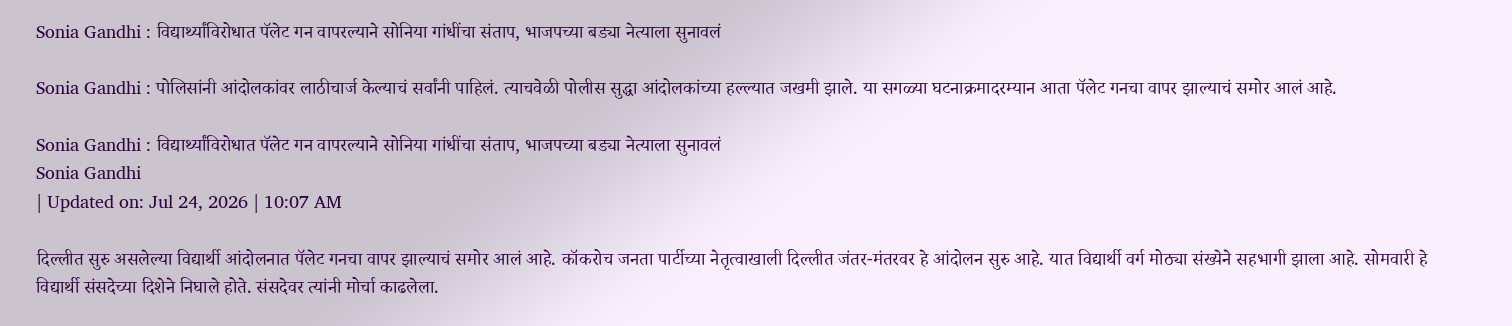Sonia Gandhi : विद्यार्थ्यांविरोधात पॅलेट गन वापरल्याने सोनिया गांधींचा संताप, भाजपच्या बड्या नेत्याला सुनावलं

Sonia Gandhi : पोलिसांनी आंदोलकांवर लाठीचार्ज केल्याचं सर्वांनी पाहिलं. त्याचवेळी पोलीस सुद्धा आंदोलकांच्या हल्ल्यात जखमी झाले. या सगळ्या घटनाक्रमादरम्यान आता पॅलेट गनचा वापर झाल्याचं समोर आलं आहे.

Sonia Gandhi : विद्यार्थ्यांविरोधात पॅलेट गन वापरल्याने सोनिया गांधींचा संताप, भाजपच्या बड्या नेत्याला सुनावलं
Sonia Gandhi
| Updated on: Jul 24, 2026 | 10:07 AM

दिल्लीत सुरु असलेल्या विद्यार्थी आंदोलनात पॅलेट गनचा वापर झाल्याचं समोर आलं आहे. कॉकरोच जनता पार्टीच्या नेतृत्वाखाली दिल्लीत जंतर-मंतरवर हे आंदोलन सुरु आहे. यात विद्यार्थी वर्ग मोठ्या संख्येने सहभागी झाला आहे. सोमवारी हे विद्यार्थी संसदेच्या दिशेने निघाले होते. संसदेवर त्यांनी मोर्चा काढलेला.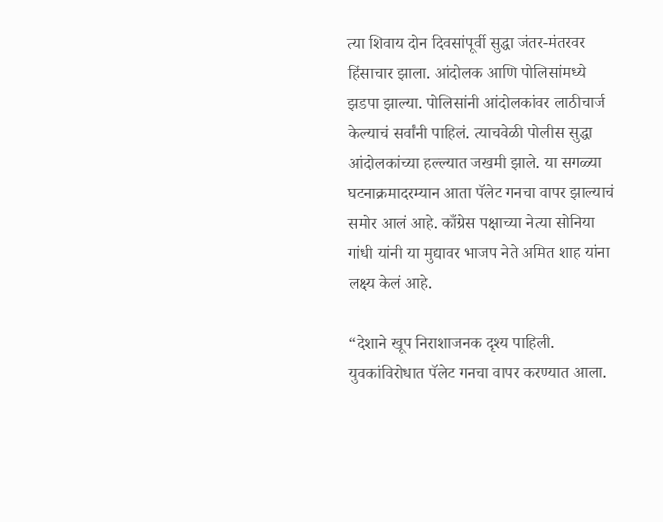त्या शिवाय दोन दिवसांपूर्वी सुद्धा जंतर-मंतरवर हिंसाचार झाला. आंदोलक आणि पोलिसांमध्ये झडपा झाल्या. पोलिसांनी आंदोलकांवर लाठीचार्ज केल्याचं सर्वांनी पाहिलं. त्याचवेळी पोलीस सुद्धा आंदोलकांच्या हल्ल्यात जखमी झाले. या सगळ्या घटनाक्रमादरम्यान आता पॅलेट गनचा वापर झाल्याचं समोर आलं आहे. काँग्रेस पक्षाच्या नेत्या सोनिया गांधी यांनी या मुद्यावर भाजप नेते अमित शाह यांना लक्ष्य केलं आहे.

“देशाने खूप निराशाजनक दृश्य पाहिली. युवकांविरोधात पॅलेट गनचा वापर करण्यात आला.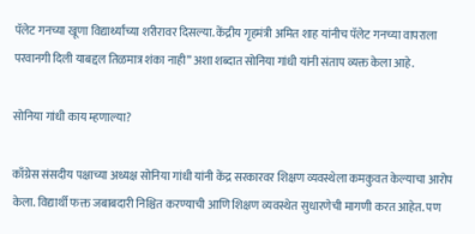पॅलेट गनच्या खूणा विद्यार्थ्यांच्या शरीरावर दिसल्या. केंद्रीय गृहमंत्री अमित शाह यांनीच पॅलेट गनच्या वापराला परवानगी दिली याबद्दल तिळमात्र शंका नाही” अशा शब्दात सोनिया गांधी यांनी संताप व्यक्त केला आहे.

सोनिया गांधी काय म्हणाल्या?

काँग्रेस संसदीय पक्षाच्या अध्यक्ष सोनिया गांधी यांनी केंद्र सरकारवर शिक्षण व्यवस्थेला कमकुवत केल्याचा आरोप केला. विद्यार्थी फक्त जबाबदारी निश्चित करण्याची आणि शिक्षण व्यवस्थेत सुधारणेची मागणी करत आहेत. पण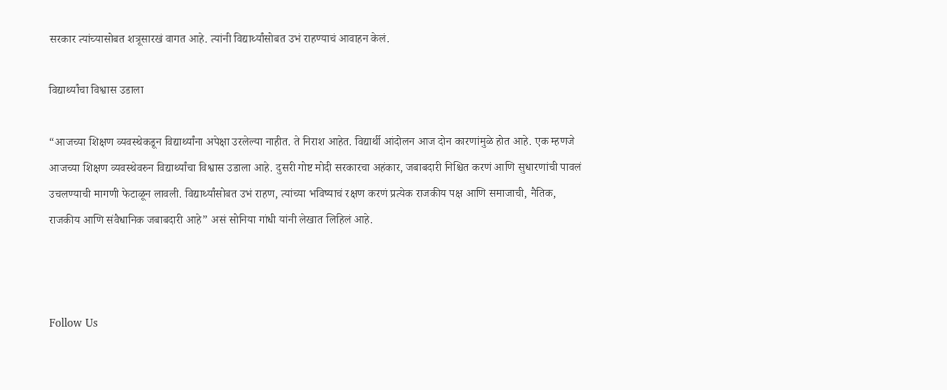सरकार त्यांच्यासोबत शत्रूसारखं वागत आहे. त्यांनी विद्यार्थ्यांसोबत उभं राहण्याचं आवाहन केलं.

विद्यार्थ्यांचा विश्वास उडाला

“आजच्या शिक्षण व्यवस्थेकडून विद्यार्थ्यांना अपेक्षा उरलेल्या नाहीत. ते निराश आहेत. विद्यार्थी आंदोलन आज दोन कारणांमुळे होत आहे. एक म्हणजे आजच्या शिक्षण व्यवस्थेवरुन विद्यार्थ्यांचा विश्वास उडाला आहे. दुसरी गोष्ट मोदी सरकारचा अहंकार, जबाबदारी निश्चित करणं आणि सुधारणांची पावलं उचलण्याची मागणी फेटाळून लावली. विद्यार्थ्यांसोबत उभं राहण, त्यांच्या भविष्याचं रक्षण करणं प्रत्येक राजकीय पक्ष आणि समाजाची, नैतिक, राजकीय आणि संवैधानिक जबाबदारी आहे” असं सोनिया गांधी यांनी लेखात लिहिलं आहे.



Follow Us